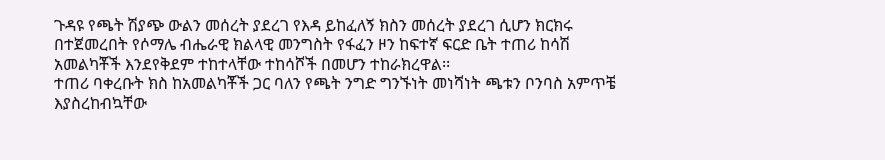ጉዳዩ የጫት ሽያጭ ውልን መሰረት ያደረገ የእዳ ይከፈለኝ ክስን መሰረት ያደረገ ሲሆን ክርክሩ በተጀመረበት የሶማሌ ብሔራዊ ክልላዊ መንግስት የፋፈን ዞን ከፍተኛ ፍርድ ቤት ተጠሪ ከሳሽ አመልካቾች እንደየቅደም ተከተላቸው ተከሳሾች በመሆን ተከራክረዋል፡፡
ተጠሪ ባቀረቡት ክስ ከአመልካቾች ጋር ባለን የጫት ንግድ ግንኙነት መነሻነት ጫቱን ቦንባስ አምጥቼ እያስረከብኳቸው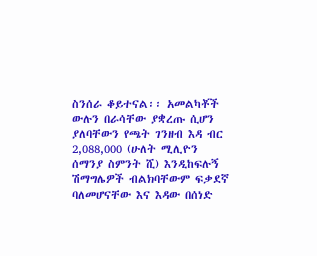ስንሰራ ቆይተናል፡፡ አመልካቾች ውሉን በራሳቸው ያቋረጡ ሲሆን ያለባቸውን የጫት ገንዘብ እዳ ብር 2,088,000 (ሁለት ሚሊዮን ሰማንያ ስምንት ሺ) እንዲከፍሉኝ ሽማግሌዎች ብልክባቸውም ፍቃደኛ ባለመሆናቸው እና እዳው በሰነድ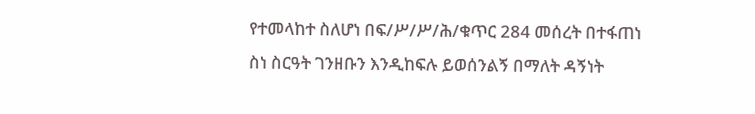የተመላከተ ስለሆነ በፍ/ሥ/ሥ/ሕ/ቁጥር 284 መሰረት በተፋጠነ ስነ ስርዓት ገንዘቡን እንዲከፍሉ ይወሰንልኝ በማለት ዳኝነት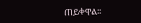ጠይቀዋል፡፡